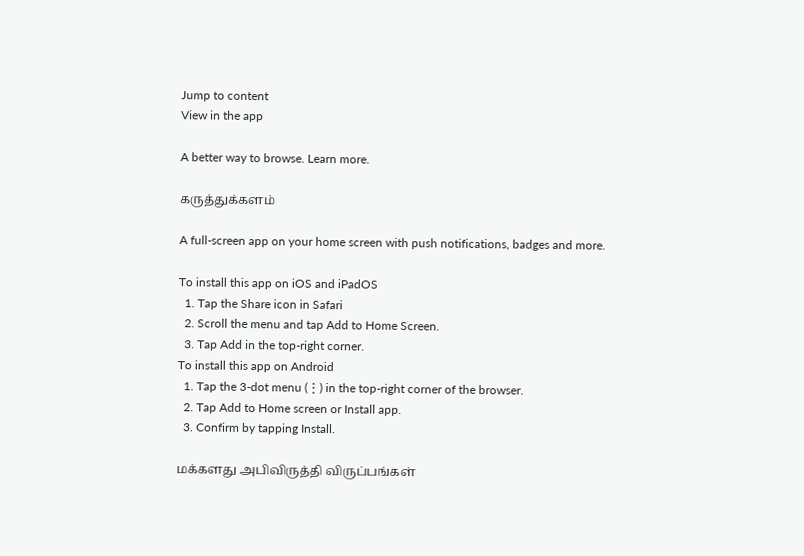Jump to content
View in the app

A better way to browse. Learn more.

கருத்துக்களம்

A full-screen app on your home screen with push notifications, badges and more.

To install this app on iOS and iPadOS
  1. Tap the Share icon in Safari
  2. Scroll the menu and tap Add to Home Screen.
  3. Tap Add in the top-right corner.
To install this app on Android
  1. Tap the 3-dot menu (⋮) in the top-right corner of the browser.
  2. Tap Add to Home screen or Install app.
  3. Confirm by tapping Install.

மக்களது அபிவிருத்தி விருப்பங்கள்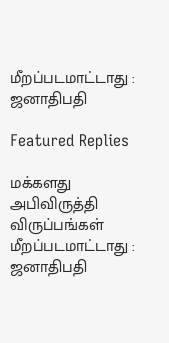மீறப்படமாட்டாது : ஜனாதிபதி

Featured Replies

மக்களது அபிவிருத்தி விருப்பங்கள் மீறப்படமாட்டாது : ஜனாதிபதி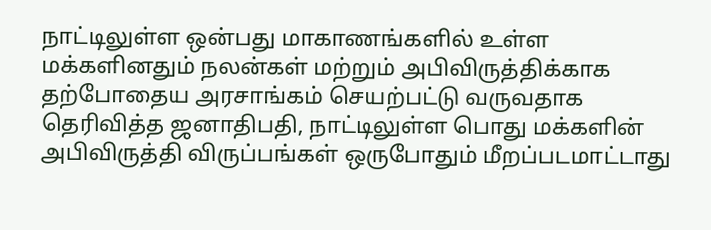நாட்டிலுள்ள ஒன்பது மாகாணங்களில் உள்ள மக்களினதும் நலன்கள் மற்றும் அபிவிருத்திக்காக தற்போதைய அரசாங்கம் செயற்பட்டு வருவதாக தெரிவித்த ஜனாதிபதி, நாட்டிலுள்ள பொது மக்களின் அபிவிருத்தி விருப்பங்கள் ஒருபோதும் மீறப்படமாட்டாது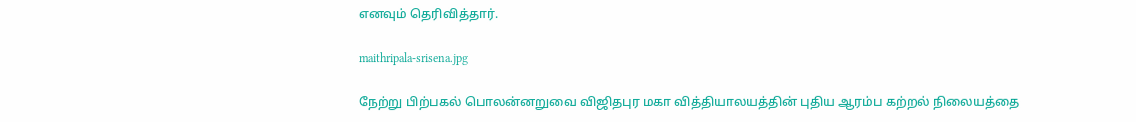எனவும் தெரிவித்தார்.

maithripala-srisena.jpg

நேற்று பிற்பகல் பொலன்னறுவை விஜிதபுர மகா வித்தியாலயத்தின் புதிய ஆரம்ப கற்றல் நிலையத்தை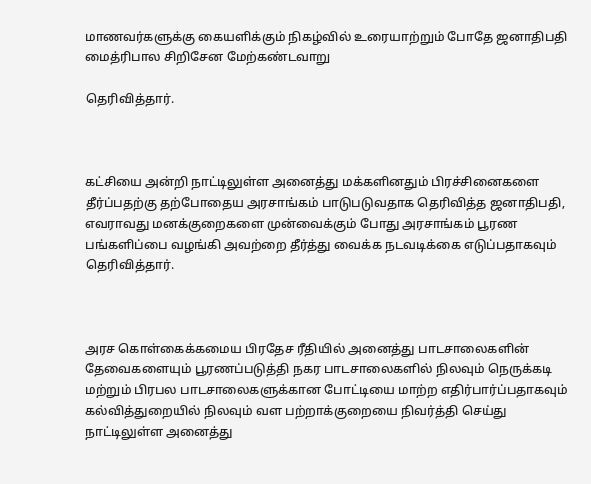மாணவர்களுக்கு கையளிக்கும் நிகழ்வில் உரையாற்றும் போதே ஜனாதிபதி மைத்ரிபால சிறிசேன மேற்கண்டவாறு

தெரிவித்தார்.



கட்சியை அன்றி நாட்டிலுள்ள அனைத்து மக்களினதும் பிரச்சினைகளை தீர்ப்பதற்கு தற்போதைய அரசாங்கம் பாடுபடுவதாக தெரிவித்த ஜனாதிபதி, எவராவது மனக்குறைகளை முன்வைக்கும் போது அரசாங்கம் பூரண பங்களிப்பை வழங்கி அவற்றை தீர்த்து வைக்க நடவடிக்கை எடுப்பதாகவும் தெரிவித்தார்.



அரச கொள்கைக்கமைய பிரதேச ரீதியில் அனைத்து பாடசாலைகளின் தேவைகளையும் பூரணப்படுத்தி நகர பாடசாலைகளில் நிலவும் நெருக்கடி மற்றும் பிரபல பாடசாலைகளுக்கான போட்டியை மாற்ற எதிர்பார்ப்பதாகவும் கல்வித்துறையில் நிலவும் வள பற்றாக்குறையை நிவர்த்தி செய்து நாட்டிலுள்ள அனைத்து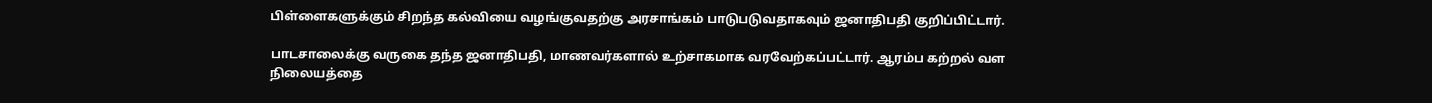பிள்ளைகளுக்கும் சிறந்த கல்வியை வழங்குவதற்கு அரசாங்கம் பாடுபடுவதாகவும் ஜனாதிபதி குறிப்பிட்டார்.

பாடசாலைக்கு வருகை தந்த ஜனாதிபதி, மாணவர்களால் உற்சாகமாக வரவேற்கப்பட்டார். ஆரம்ப கற்றல் வள நிலையத்தை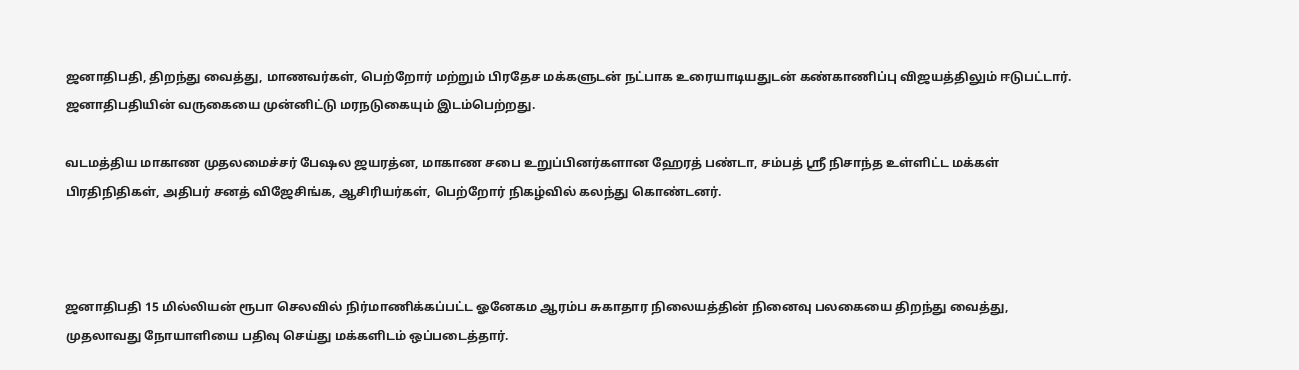ஜனாதிபதி, திறந்து வைத்து, மாணவர்கள், பெற்றோர் மற்றும் பிரதேச மக்களுடன் நட்பாக உரையாடியதுடன் கண்காணிப்பு விஜயத்திலும் ஈடுபட்டார். ஜனாதிபதியின் வருகையை முன்னிட்டு மரநடுகையும் இடம்பெற்றது.

வடமத்திய மாகாண முதலமைச்சர் பேஷல ஜயரத்ன, மாகாண சபை உறுப்பினர்களான ஹேரத் பண்டா, சம்பத் ஸ்ரீ நிசாந்த உள்ளிட்ட மக்கள் பிரதிநிதிகள், அதிபர் சனத் விஜேசிங்க, ஆசிரியர்கள், பெற்றோர் நிகழ்வில் கலந்து கொண்டனர்.



ஜனாதிபதி 15 மில்லியன் ரூபா செலவில் நிர்மாணிக்கப்பட்ட ஓனேகம ஆரம்ப சுகாதார நிலையத்தின் நினைவு பலகையை திறந்து வைத்து, முதலாவது நோயாளியை பதிவு செய்து மக்களிடம் ஒப்படைத்தார்.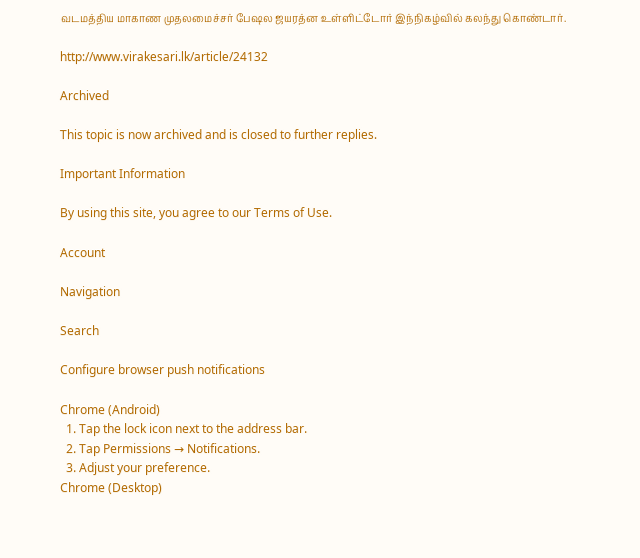வடமத்திய மாகாண முதலமைச்சர் பேஷல ஜயரத்ன உள்ளிட்டோர் இந்நிகழ்வில் கலந்து கொண்டார்.

http://www.virakesari.lk/article/24132

Archived

This topic is now archived and is closed to further replies.

Important Information

By using this site, you agree to our Terms of Use.

Account

Navigation

Search

Configure browser push notifications

Chrome (Android)
  1. Tap the lock icon next to the address bar.
  2. Tap Permissions → Notifications.
  3. Adjust your preference.
Chrome (Desktop)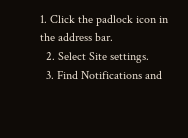1. Click the padlock icon in the address bar.
  2. Select Site settings.
  3. Find Notifications and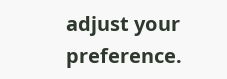adjust your preference.